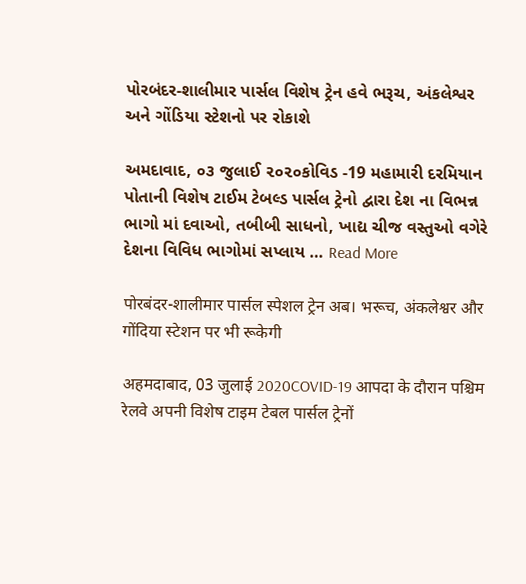પોરબંદર-શાલીમાર પાર્સલ વિશેષ ટ્રેન હવે ભરૂચ, અંકલેશ્વર અને ગોંડિયા સ્ટેશનો પર રોકાશે

અમદાવાદ, ૦૩ જુલાઈ ૨૦૨૦કોવિડ -19 મહામારી દરમિયાન પોતાની વિશેષ ટાઈમ ટેબલ્ડ પાર્સલ ટ્રેનો દ્વારા દેશ ના વિભન્ન ભાગો માં દવાઓ, તબીબી સાધનો, ખાદ્ય ચીજ વસ્તુઓ વગેરે દેશના વિવિધ ભાગોમાં સપ્લાય … Read More

पोरबंदर-शालीमार पार्सल स्पेशल ट्रेन अब। भरूच, अंकलेश्वर और गोंदिया स्टेशन पर भी रूकेगी

अहमदाबाद, 03 जुलाई 2020COVID-19 आपदा के दौरान पश्चिम रेलवे अपनी विशेष टाइम टेबल पार्सल ट्रेनों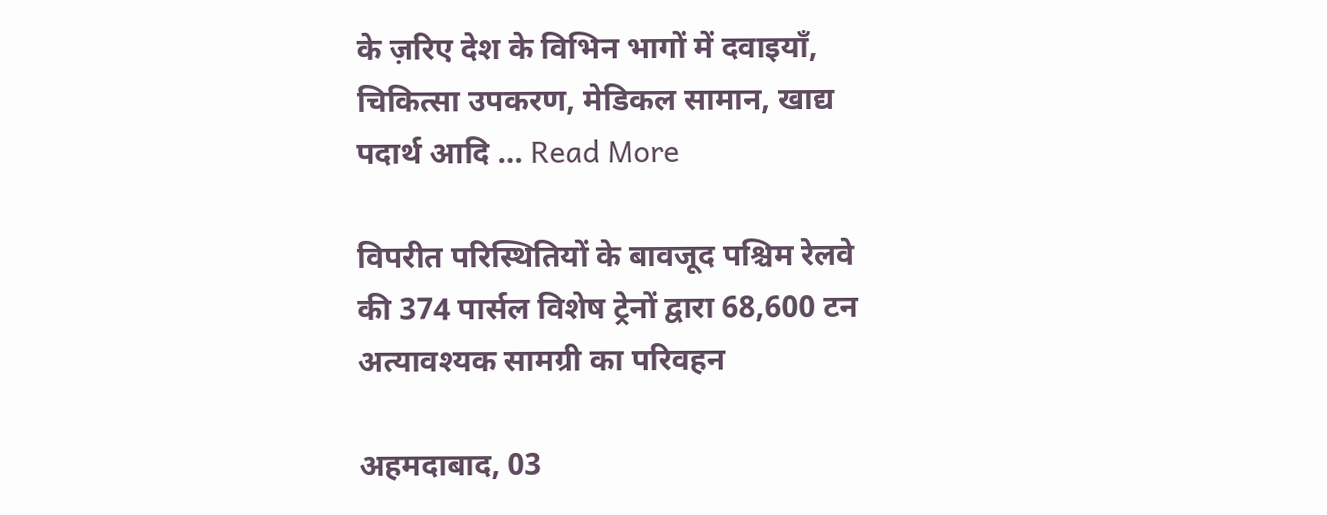के ज़रिए देश के विभिन भागों में दवाइयाँ, चिकित्सा उपकरण, मेडिकल सामान, खाद्य पदार्थ आदि … Read More

विपरीत परिस्थितियों के बावजूद पश्चिम रेलवे की 374 पार्सल विशेष ट्रेनों द्वारा 68,600 टन अत्यावश्यक सामग्री का परिवहन

अहमदाबाद, 03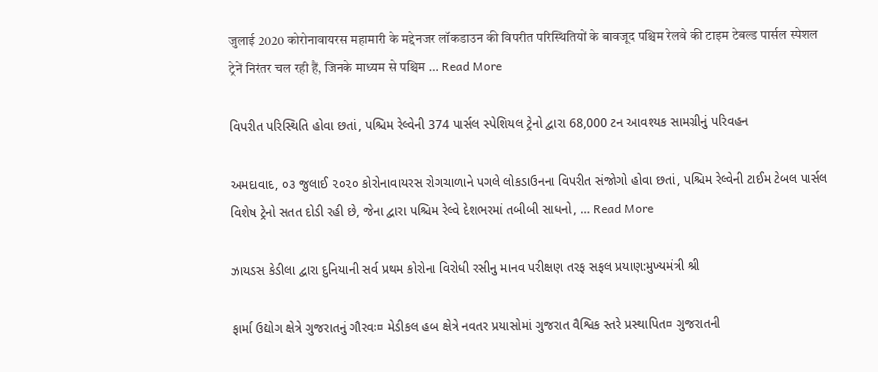जुलाई 2020 कोरोनावायरस महामारी के मद्देनजर लॉकडाउन की विपरीत परिस्थितियों के बावजूद पश्चिम रेलवे की टाइम टेबल्ड पार्सल स्पेशल ट्रेनें निरंतर चल रही हैं, जिनके माध्यम से पश्चिम … Read More

વિપરીત પરિસ્થિતિ હોવા છતાં, પશ્ચિમ રેલ્વેની 374 પાર્સલ સ્પેશિયલ ટ્રેનો દ્વારા 68,000 ટન આવશ્યક સામગ્રીનું પરિવહન

અમદાવાદ, ૦૩ જુલાઈ ૨૦૨૦ કોરોનાવાયરસ રોગચાળાને પગલે લોકડાઉનના વિપરીત સંજોગો હોવા છતાં, પશ્ચિમ રેલ્વેની ટાઈમ ટેબલ પાર્સલ વિશેષ ટ્રેનો સતત દોડી રહી છે, જેના દ્વારા પશ્ચિમ રેલ્વે દેશભરમાં તબીબી સાધનો, … Read More

ઝાયડસ કેડીલા દ્વારા દુનિયાની સર્વ પ્રથમ કોરોના વિરોધી રસીનુ માનવ પરીક્ષણ તરફ સફલ પ્રયાણ:મુખ્યમંત્રી શ્રી

ફાર્મા ઉદ્યોગ ક્ષેત્રે ગુજરાતનું ગૌરવઃ¤ મેડીકલ હબ ક્ષેત્રે નવતર પ્રયાસોમાં ગુજરાત વૈશ્વિક સ્તરે પ્રસ્થાપિત¤ ગુજરાતની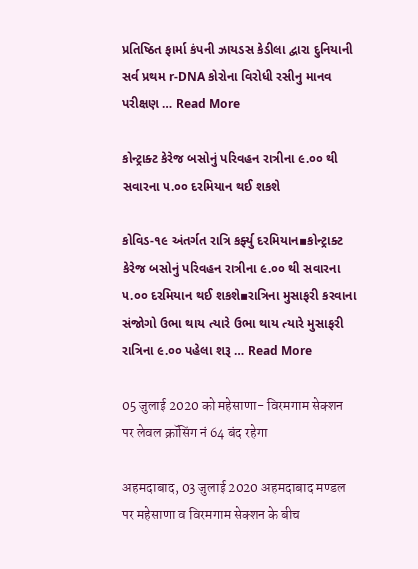પ્રતિષ્ઠિત ફાર્મા કંપની ઝાયડસ કેડીલા દ્વારા દુનિયાની સર્વ પ્રથમ r-DNA કોરોના વિરોધી રસીનુ માનવ પરીક્ષણ … Read More

કોન્ટ્રાક્ટ કેરેજ બસોનું પરિવહન રાત્રીના ૯.૦૦ થી સવારના ૫.૦૦ દરમિયાન થઈ શકશે

કોવિડ-૧૯ અંતર્ગત રાત્રિ કર્ફ્યુ દરમિયાન▪કોન્ટ્રાક્ટ કેરેજ બસોનું પરિવહન રાત્રીના ૯.૦૦ થી સવારના ૫.૦૦ દરમિયાન થઈ શકશે▪રાત્રિના મુસાફરી કરવાના સંજોગો ઉભા થાય ત્યારે ઉભા થાય ત્યારે મુસાફરી રાત્રિના ૯.૦૦ પહેલા શરૂ … Read More

05 जुलाई 2020 को महेसाणा- विरमगाम सेक्शन पर लेवल क्रॉसिंग नं 64 बंद रहेगा

अहमदाबाद, 03 जुलाई 2020 अहमदाबाद मण्डल पर महेसाणा व विरमगाम सेक्शन के बीच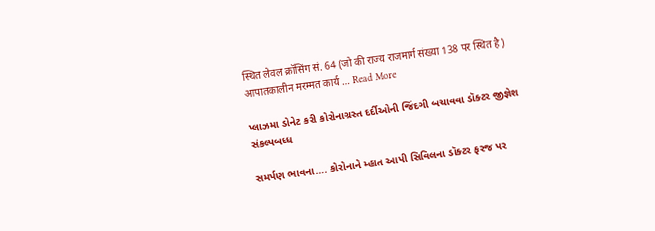स्थित लेवल क्रॉसिंग सं. 64 (जो की राज्य राजमार्ग संख्या 138 पर स्थित है) आपातकालीन मरम्मत कार्य … Read More

પ્લાઝમા ડોનેટ કરી કોરોનાગ્રસ્ત દર્દીઓની જિંદગી બચાવવા ડૉક્ટર જીજ્ઞેશ સંકલ્પબધ્ધ

સમર્પણ ભાવના…. કોરોનાને મ્હાત આપી સિવિલના ડૉક્ટર ફરજ પર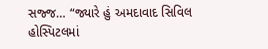સજ્જ… “જ્યારે હું અમદાવાદ સિવિલ હોસ્પિટલમાં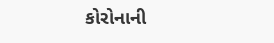કોરોનાની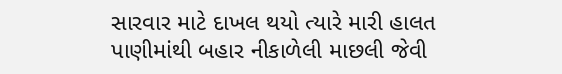સારવાર માટે દાખલ થયો ત્યારે મારી હાલત પાણીમાંથી બહાર નીકાળેલી માછલી જેવી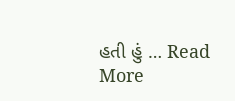હતી હું … Read More